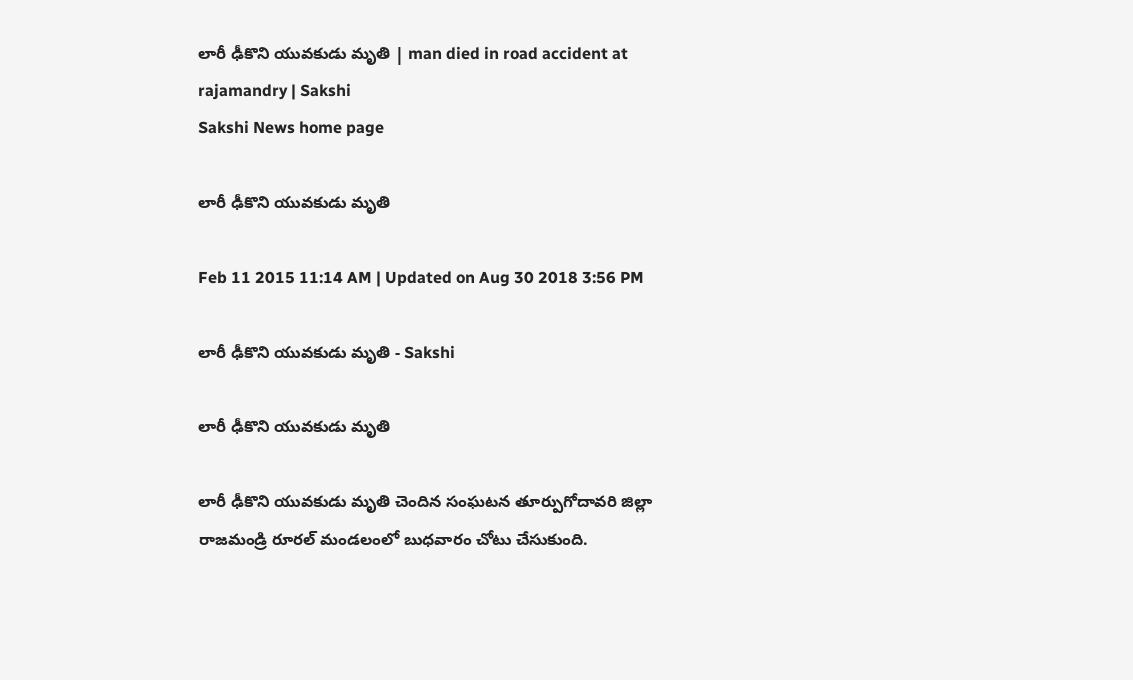లారీ ఢీకొని యువకుడు మృతి | man died in road accident at rajamandry | Sakshi
Sakshi News home page

లారీ ఢీకొని యువకుడు మృతి

Feb 11 2015 11:14 AM | Updated on Aug 30 2018 3:56 PM

లారీ ఢీకొని యువకుడు మృతి - Sakshi

లారీ ఢీకొని యువకుడు మృతి

లారీ ఢీకొని యువకుడు మృతి చెందిన సంఘటన తూర్పుగోదావరి జిల్లా రాజమండ్రి రూరల్ మండలంలో బుధవారం చోటు చేసుకుంది.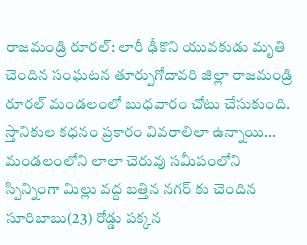రాజమండ్రి రూరల్: లారీ ఢీకొని యువకుడు మృతి చెందిన సంఘటన తూర్పుగోదావరి జిల్లా రాజమండ్రి రూరల్ మండలంలో బుధవారం చోటు చేసుకుంది. స్తానికుల కధనం ప్రకారం వివరాలిలా ఉన్నాయి... మండలంలోని లాలా చెరువు సమీపంలోని స్పిన్నింగా మిల్లు వద్ద బత్తిన నగర్ కు చెందిన సూరిబాబు(23) రోడ్డు పక్కన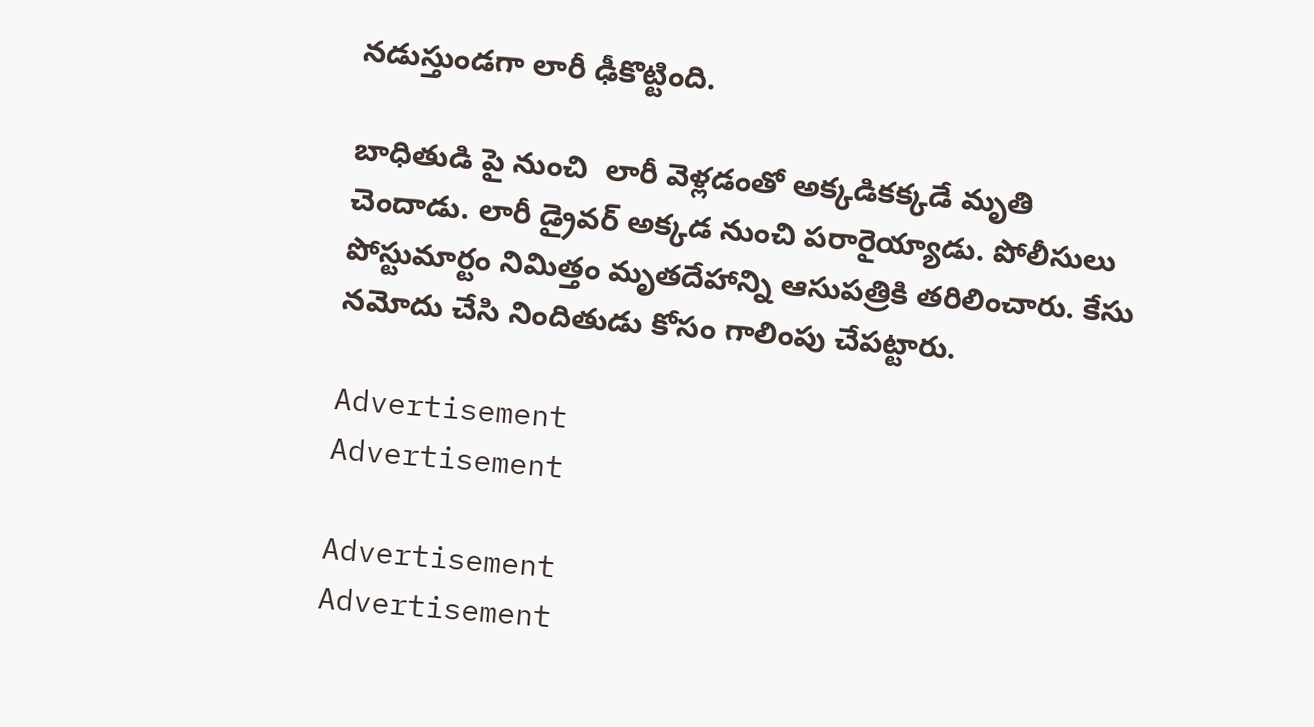నడుస్తుండగా లారీ ఢీకొట్టింది.

బాధితుడి పై నుంచి  లారీ వెళ్లడంతో అక్కడికక్కడే మృతి చెందాడు. లారీ డ్రైవర్ అక్కడ నుంచి పరారైయ్యాడు. పోలీసులు పోస్టుమార్టం నిమిత్తం మృతదేహాన్ని ఆసుపత్రికి తరిలించారు. కేసు నమోదు చేసి నిందితుడు కోసం గాలింపు చేపట్టారు.

Advertisement
Advertisement

Advertisement
Advertisement